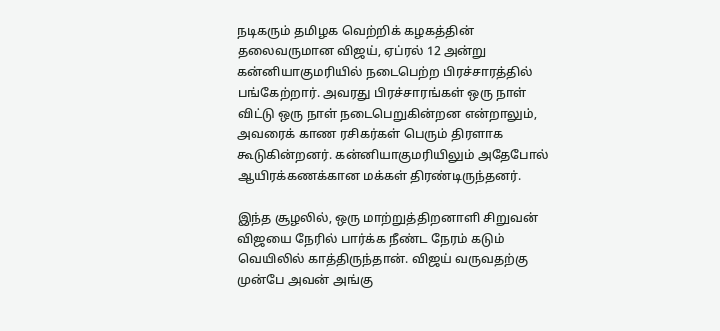நடிகரும் தமிழக வெற்றிக் கழகத்தின் தலைவருமான விஜய், ஏப்ரல் 12 அன்று கன்னியாகுமரியில் நடைபெற்ற பிரச்சாரத்தில் பங்கேற்றார். அவரது பிரச்சாரங்கள் ஒரு நாள் விட்டு ஒரு நாள் நடைபெறுகின்றன என்றாலும், அவரைக் காண ரசிகர்கள் பெரும் திரளாக கூடுகின்றனர். கன்னியாகுமரியிலும் அதேபோல் ஆயிரக்கணக்கான மக்கள் திரண்டிருந்தனர்.

இந்த சூழலில், ஒரு மாற்றுத்திறனாளி சிறுவன் விஜயை நேரில் பார்க்க நீண்ட நேரம் கடும் வெயிலில் காத்திருந்தான். விஜய் வருவதற்கு முன்பே அவன் அங்கு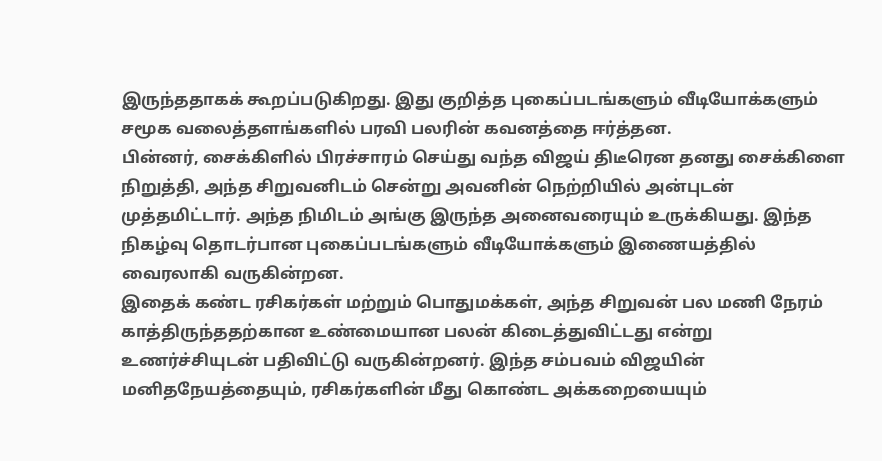இருந்ததாகக் கூறப்படுகிறது. இது குறித்த புகைப்படங்களும் வீடியோக்களும் சமூக வலைத்தளங்களில் பரவி பலரின் கவனத்தை ஈர்த்தன.
பின்னர், சைக்கிளில் பிரச்சாரம் செய்து வந்த விஜய் திடீரென தனது சைக்கிளை நிறுத்தி, அந்த சிறுவனிடம் சென்று அவனின் நெற்றியில் அன்புடன் முத்தமிட்டார். அந்த நிமிடம் அங்கு இருந்த அனைவரையும் உருக்கியது. இந்த நிகழ்வு தொடர்பான புகைப்படங்களும் வீடியோக்களும் இணையத்தில் வைரலாகி வருகின்றன.
இதைக் கண்ட ரசிகர்கள் மற்றும் பொதுமக்கள், அந்த சிறுவன் பல மணி நேரம் காத்திருந்ததற்கான உண்மையான பலன் கிடைத்துவிட்டது என்று உணர்ச்சியுடன் பதிவிட்டு வருகின்றனர். இந்த சம்பவம் விஜயின் மனிதநேயத்தையும், ரசிகர்களின் மீது கொண்ட அக்கறையையும்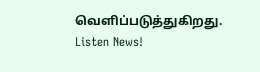வெளிப்படுத்துகிறது.
Listen News!